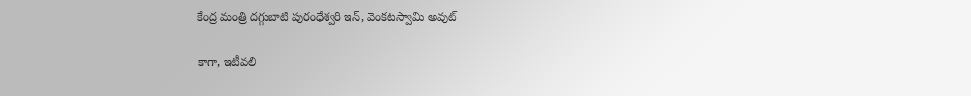కేంద్ర మంత్రి దగ్గుబాటి పురంధేశ్వరి ఇన్, వెంకటస్వామి అవుట్

కాగా, ఇటీవలి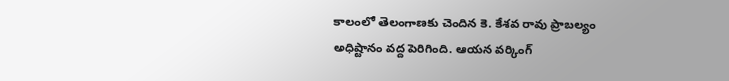కాలంలో తెలంగాణకు చెందిన కె. కేశవ రావు ప్రాబల్యం అధిష్టానం వద్ద పెరిగింది. ఆయన వర్కింగ్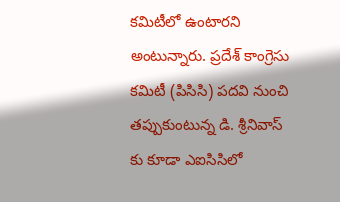కమిటీలో ఉంటారని అంటున్నారు. ప్రదేశ్ కాంగ్రెసు కమిటీ (పిసిసి) పదవి నుంచి తప్పుకుంటున్న డి. శ్రీనివాస్ కు కూడా ఎఐసిసిలో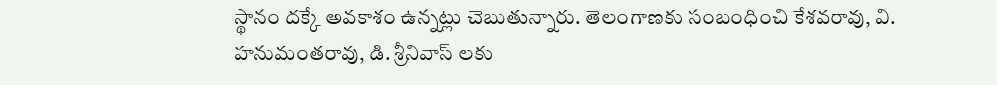స్థానం దక్కే అవకాశం ఉన్నట్లు చెబుతున్నారు. తెలంగాణకు సంబంధించి కేశవరావు, వి. హనుమంతరావు, డి. శ్రీనివాస్ లకు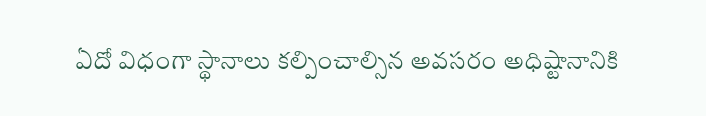ఏదో విధంగా స్థానాలు కల్పించాల్సిన అవసరం అధిష్టానానికి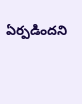ఏర్పడిందని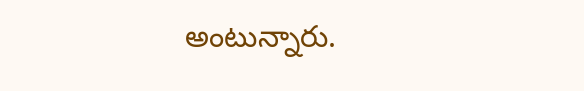అంటున్నారు.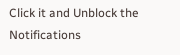Click it and Unblock the Notifications